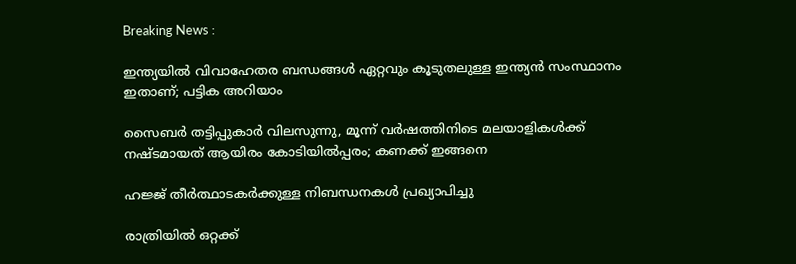Breaking News :

ഇന്ത്യയില്‍ വിവാഹേതര ബന്ധങ്ങള്‍ ഏറ്റവും കൂടുതലുള്ള ഇന്ത്യന്‍ സംസ്ഥാനം ഇതാണ്; പട്ടിക അറിയാം

സൈബര്‍ തട്ടിപ്പുകാര്‍ വിലസുന്നു, മൂന്ന് വര്‍ഷത്തിനിടെ മലയാളികള്‍ക്ക് നഷ്ടമായത് ആയിരം കോടിയില്‍പ്പരം; കണക്ക് ഇങ്ങനെ

ഹജ്ജ് തീർത്ഥാടകർക്കുള്ള നിബന്ധനകൾ പ്രഖ്യാപിച്ചു

രാത്രിയിൽ ഒറ്റക്ക്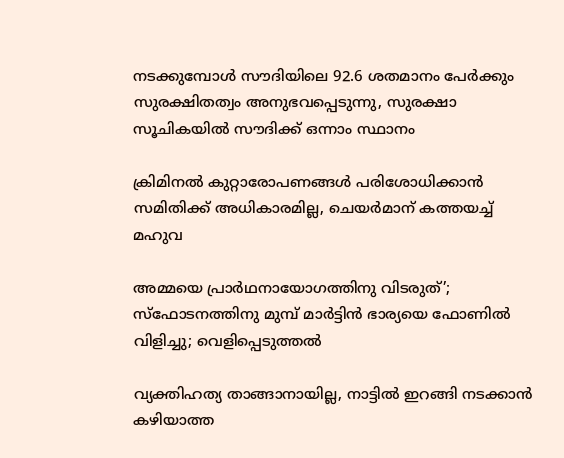നടക്കുമ്പോൾ സൗദിയിലെ 92.6 ശതമാനം പേർക്കും സുരക്ഷിതത്വം അനുഭവപ്പെടുന്നു, സുരക്ഷാ സൂചികയിൽ സൗദിക്ക് ഒന്നാം സ്ഥാനം

ക്രിമിനല്‍ കുറ്റാരോപണങ്ങള്‍ പരിശോധിക്കാന്‍ സമിതിക്ക്‌ അധികാരമില്ല, ചെയര്‍മാന്‌ കത്തയച്ച് മഹുവ

അമ്മയെ പ്രാര്‍ഥനായോഗത്തിനു വിടരുത്’; സ്‌ഫോടനത്തിനു മുമ്പ് മാര്‍ട്ടിന്‍ ഭാര്യയെ ഫോണില്‍ വിളിച്ചു; വെളിപ്പെടുത്തല്‍

വ്യക്തിഹത്യ താങ്ങാനായില്ല, നാട്ടില്‍ ഇറങ്ങി നടക്കാന്‍ കഴിയാത്ത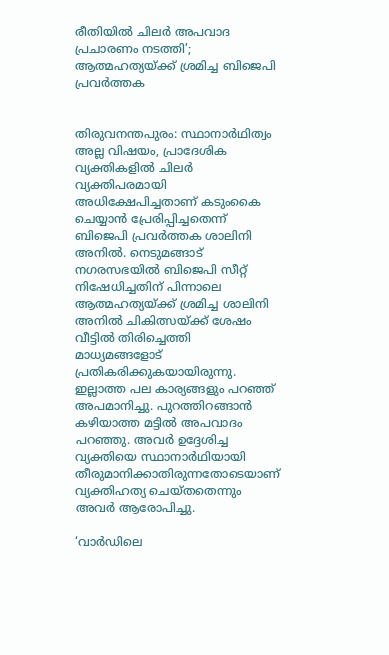രീതിയില്‍ ചിലര്‍ അപവാദ പ്രചാരണം നടത്തി’; ആത്മഹത്യയ്ക്ക് ശ്രമിച്ച ബിജെപി പ്രവര്‍ത്തക


തിരുവനന്തപുരം: സ്ഥാനാര്‍ഥിത്വം അല്ല വിഷയം, പ്രാദേശിക വ്യക്തികളില്‍ ചിലര്‍ വ്യക്തിപരമായി അധിക്ഷേപിച്ചതാണ് കടുംകൈ ചെയ്യാന്‍ പ്രേരിപ്പിച്ചതെന്ന് ബിജെപി പ്രവര്‍ത്തക ശാലിനി അനില്‍. നെടുമങ്ങാട് നഗരസഭയില്‍ ബിജെപി സീറ്റ് നിഷേധിച്ചതിന് പിന്നാലെ ആത്മഹത്യയ്ക്ക് ശ്രമിച്ച ശാലിനി അനില്‍ ചികിത്സയ്ക്ക് ശേഷം വീട്ടില്‍ തിരിച്ചെത്തി മാധ്യമങ്ങളോട് പ്രതികരിക്കുകയായിരുന്നു. ഇല്ലാത്ത പല കാര്യങ്ങളും പറഞ്ഞ് അപമാനിച്ചു. പുറത്തിറങ്ങാന്‍ കഴിയാത്ത മട്ടില്‍ അപവാദം പറഞ്ഞു. അവര്‍ ഉദ്ദേശിച്ച വ്യക്തിയെ സ്ഥാനാര്‍ഥിയായി തീരുമാനിക്കാതിരുന്നതോടെയാണ് വ്യക്തിഹത്യ ചെയ്തതെന്നും അവര്‍ ആരോപിച്ചു.

‘വാര്‍ഡിലെ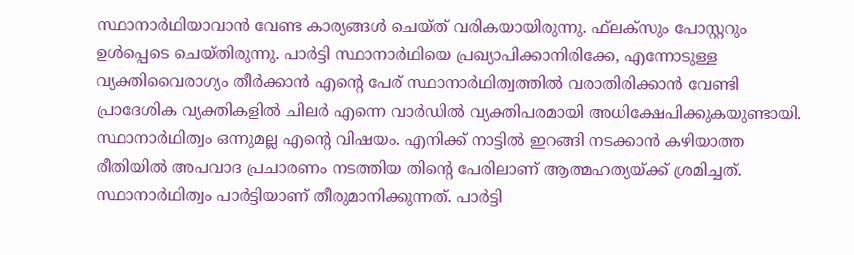സ്ഥാനാര്‍ഥിയാവാന്‍ വേണ്ട കാര്യങ്ങള്‍ ചെയ്ത് വരികയായിരുന്നു. ഫ്‌ലക്‌സും പോസ്റ്ററും ഉള്‍പ്പെടെ ചെയ്തിരുന്നു. പാര്‍ട്ടി സ്ഥാനാര്‍ഥിയെ പ്രഖ്യാപിക്കാനിരിക്കേ, എന്നോടുള്ള വ്യക്തിവൈരാഗ്യം തീര്‍ക്കാന്‍ എന്റെ പേര് സ്ഥാനാര്‍ഥിത്വത്തില്‍ വരാതിരിക്കാന്‍ വേണ്ടി പ്രാദേശിക വ്യക്തികളില്‍ ചിലര്‍ എന്നെ വാര്‍ഡില്‍ വ്യക്തിപരമായി അധിക്ഷേപിക്കുകയുണ്ടായി. സ്ഥാനാര്‍ഥിത്വം ഒന്നുമല്ല എന്റെ വിഷയം. എനിക്ക് നാട്ടില്‍ ഇറങ്ങി നടക്കാന്‍ കഴിയാത്ത രീതിയില്‍ അപവാദ പ്രചാരണം നടത്തിയ തിന്റെ പേരിലാണ് ആത്മഹത്യയ്ക്ക് ശ്രമിച്ചത്. സ്ഥാനാര്‍ഥിത്വം പാര്‍ട്ടിയാണ് തീരുമാനിക്കുന്നത്. പാര്‍ട്ടി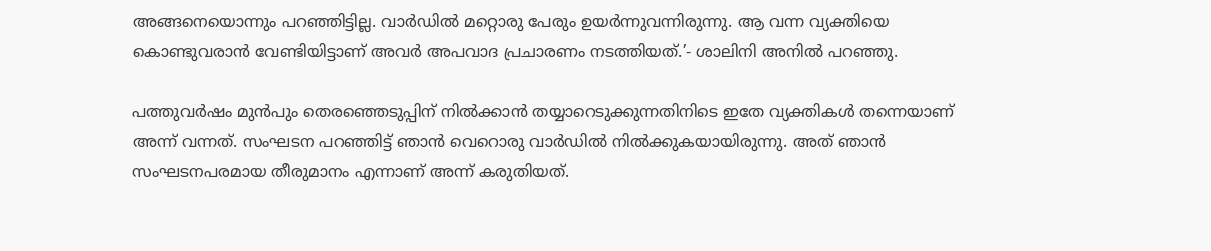അങ്ങനെയൊന്നും പറഞ്ഞിട്ടില്ല. വാര്‍ഡില്‍ മറ്റൊരു പേരും ഉയര്‍ന്നുവന്നിരുന്നു. ആ വന്ന വ്യക്തിയെ കൊണ്ടുവരാന്‍ വേണ്ടിയിട്ടാണ് അവര്‍ അപവാദ പ്രചാരണം നടത്തിയത്.’- ശാലിനി അനില്‍ പറഞ്ഞു.

പത്തുവര്‍ഷം മുന്‍പും തെരഞ്ഞെടുപ്പിന് നില്‍ക്കാന്‍ തയ്യാറെടുക്കുന്നതിനിടെ ഇതേ വ്യക്തികള്‍ തന്നെയാണ് അന്ന് വന്നത്. സംഘടന പറഞ്ഞിട്ട് ഞാന്‍ വെറൊരു വാര്‍ഡില്‍ നില്‍ക്കുകയായിരുന്നു. അത് ഞാന്‍ സംഘടനപരമായ തീരുമാനം എന്നാണ് അന്ന് കരുതിയത്.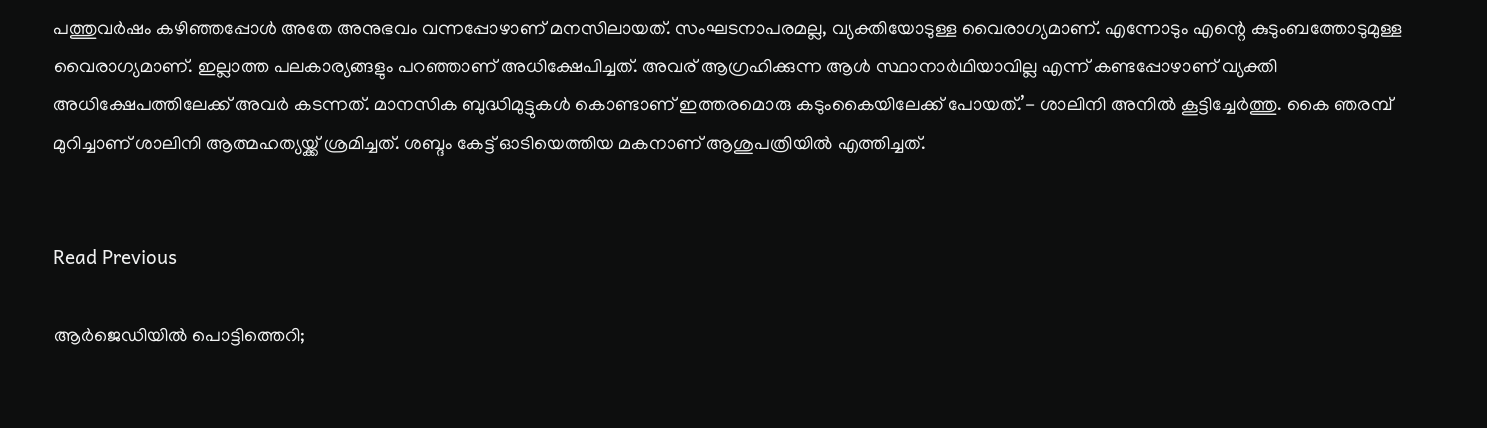പത്തുവര്‍ഷം കഴിഞ്ഞപ്പോള്‍ അതേ അനുഭവം വന്നപ്പോഴാണ് മനസിലായത്. സംഘടനാപരമല്ല, വ്യക്തിയോടുള്ള വൈരാഗ്യമാണ്. എന്നോടും എന്റെ കുടുംബത്തോടുമുള്ള വൈരാഗ്യമാണ്. ഇല്ലാത്ത പലകാര്യങ്ങളും പറഞ്ഞാണ് അധിക്ഷേപിച്ചത്. അവര് ആഗ്രഹിക്കുന്ന ആള്‍ സ്ഥാനാര്‍ഥിയാവില്ല എന്ന് കണ്ടപ്പോഴാണ് വ്യക്തി അധിക്ഷേപത്തിലേക്ക് അവര്‍ കടന്നത്. മാനസിക ബുദ്ധിമുട്ടുകള്‍ കൊണ്ടാണ് ഇത്തരമൊരു കടുംകൈയിലേക്ക് പോയത്.’- ശാലിനി അനില്‍ കൂട്ടിച്ചേര്‍ത്തു. കൈ ഞരമ്പ് മുറിച്ചാണ് ശാലിനി ആത്മഹത്യയ്ക്ക് ശ്രമിച്ചത്. ശബ്ദം കേട്ട് ഓടിയെത്തിയ മകനാണ് ആശുപത്രിയില്‍ എത്തിച്ചത്.


Read Previous

ആർജെഡിയിൽ പൊട്ടിത്തെറി;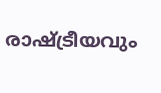രാഷ്ട്രീയവും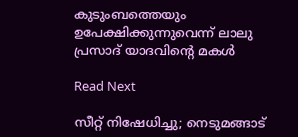കുടുംബത്തെയും ഉപേക്ഷിക്കുന്നുവെന്ന് ലാലു പ്രസാദ് യാദവിൻ്റെ മകള്‍

Read Next

സീറ്റ് നിഷേധിച്ചു; നെടുമങ്ങാട്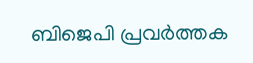ബിജെപി പ്രവര്‍ത്തക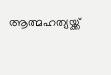ആത്മഹത്യയ്ക്ക്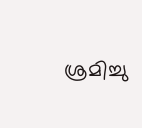ശ്രമിച്ചു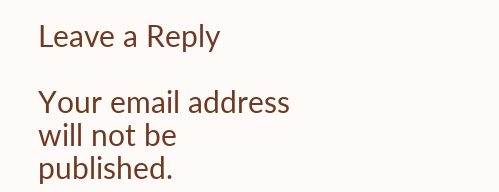Leave a Reply

Your email address will not be published.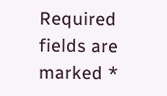Required fields are marked *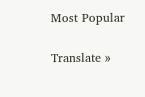Most Popular

Translate »